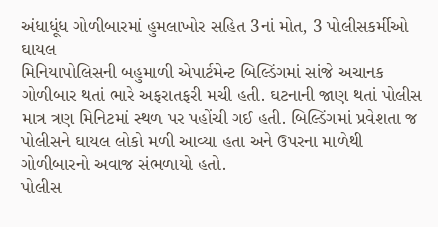અંધાધૂંધ ગોળીબારમાં હુમલાખોર સહિત 3નાં મોત, 3 પોલીસકર્મીઓ ઘાયલ
મિનિયાપોલિસની બહુમાળી એપાર્ટમેન્ટ બિલ્ડિંગમાં સાંજે અચાનક ગોળીબાર થતાં ભારે અફરાતફરી મચી હતી. ઘટનાની જાણ થતાં પોલીસ માત્ર ત્રણ મિનિટમાં સ્થળ પર પહોંચી ગઈ હતી. બિલ્ડિંગમાં પ્રવેશતા જ પોલીસને ઘાયલ લોકો મળી આવ્યા હતા અને ઉપરના માળેથી ગોળીબારનો અવાજ સંભળાયો હતો.
પોલીસ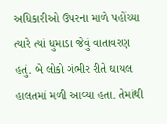અધિકારીઓ ઉપરના માળે પહોંચ્યા ત્યારે ત્યાં ધુમાડા જેવું વાતાવરણ હતું. બે લોકો ગંભીર રીતે ઘાયલ હાલતમાં મળી આવ્યા હતા. તેમાંથી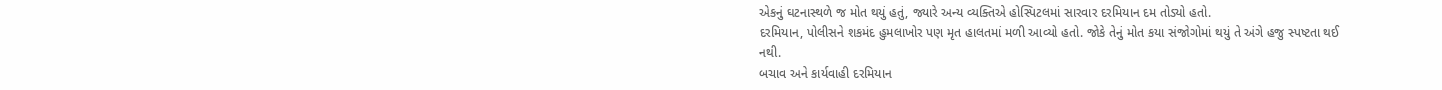એકનું ઘટનાસ્થળે જ મોત થયું હતું, જ્યારે અન્ય વ્યક્તિએ હોસ્પિટલમાં સારવાર દરમિયાન દમ તોડ્યો હતો.
દરમિયાન, પોલીસને શકમંદ હુમલાખોર પણ મૃત હાલતમાં મળી આવ્યો હતો. જોકે તેનું મોત કયા સંજોગોમાં થયું તે અંગે હજુ સ્પષ્ટતા થઈ નથી.
બચાવ અને કાર્યવાહી દરમિયાન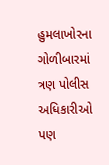હુમલાખોરના ગોળીબારમાં ત્રણ પોલીસ અધિકારીઓ પણ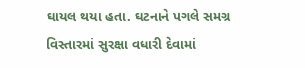ઘાયલ થયા હતા. ઘટનાને પગલે સમગ્ર વિસ્તારમાં સુરક્ષા વધારી દેવામાં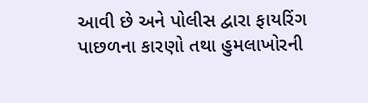આવી છે અને પોલીસ દ્વારા ફાયરિંગ પાછળના કારણો તથા હુમલાખોરની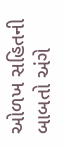ઓળખ સહિતની બાબતો અંગે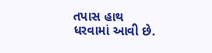તપાસ હાથ ધરવામાં આવી છે.